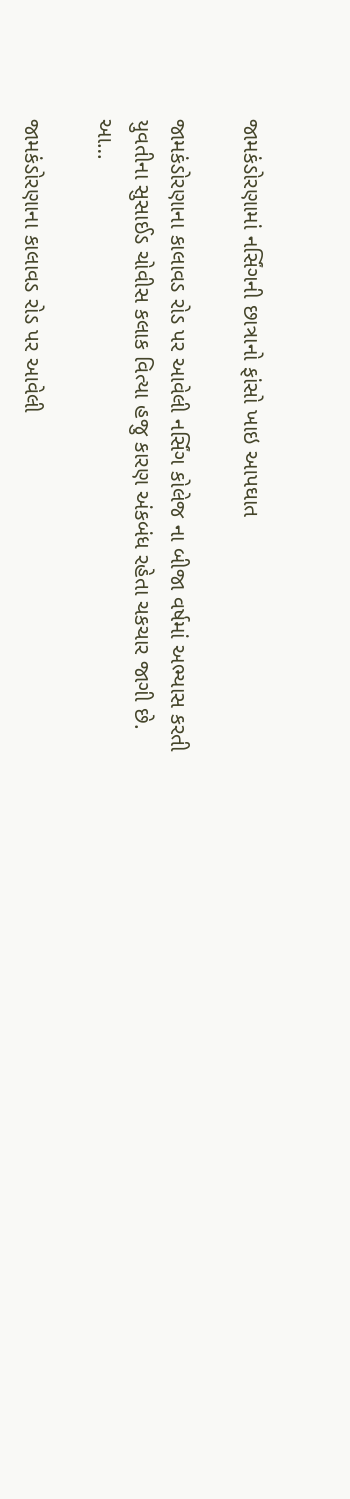જામકંડોરણામાં નર્સિંગની છાત્રાનો ફાંસો ખાઇ આપઘાત

જામકંડોરણાના કાલાવડ રોડ પર આવેલી નર્સિંગ કોલેજ ના બીજા વર્ષમાં અભ્યાસ કરતી યુવતીના સુસાઈડ ચોવીસ કલાક વિત્યા હજુ કારણ અંકબંધ રહેતા ચકચાર જાગી છે. આ…

જામકંડોરણાના કાલાવડ રોડ પર આવેલી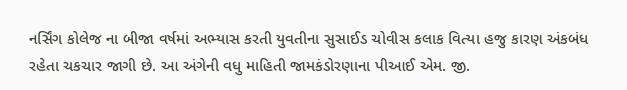નર્સિંગ કોલેજ ના બીજા વર્ષમાં અભ્યાસ કરતી યુવતીના સુસાઈડ ચોવીસ કલાક વિત્યા હજુ કારણ અંકબંધ રહેતા ચકચાર જાગી છે. આ અંગેની વધુ માહિતી જામકંડોરણાના પીઆઈ એમ. જી.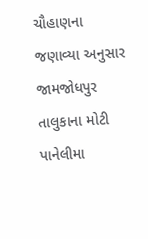ચૌહાણના જણાવ્યા અનુસાર જામજોધપુર તાલુકાના મોટી પાનેલીમા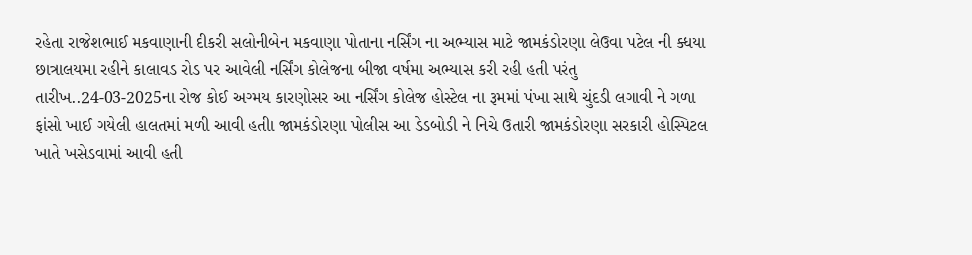રહેતા રાજેશભાઈ મકવાણાની દીકરી સલોનીબેન મકવાણા પોતાના નર્સિંગ ના અભ્યાસ માટે જામકંડોરણા લેઉવા પટેલ ની ક્ધયા છાત્રાલયમા રહીને કાલાવડ રોડ પર આવેલી નર્સિંગ કોલેજના બીજા વર્ષમા અભ્યાસ કરી રહી હતી પરંતુ તારીખ..24-03-2025ના રોજ કોઈ અગ્મય કારણોસર આ નર્સિંગ કોલેજ હોસ્ટેલ ના રૂમમાં પંખા સાથે ચુંદડી લગાવી ને ગળા ફાંસો ખાઈ ગયેલી હાલતમાં મળી આવી હતીા જામકંડોરણા પોલીસ આ ડેડબોડી ને નિચે ઉતારી જામકંડોરણા સરકારી હોસ્પિટલ ખાતે ખસેડવામાં આવી હતી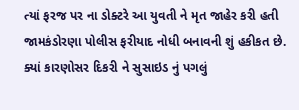ત્યાં ફરજ પર ના ડોક્ટરે આ યુવતી ને મૃત જાહેર કરી હતી જામકંડોરણા પોલીસ ફરીયાદ નોધી બનાવની શું હકીકત છે. ક્યાં કારણોસર દિકરી ને સુસાઇડ નું પગલું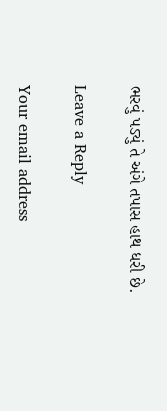ભરવું પડ્યું તે અંગે તપાસ હાથ ધરી છે.

Leave a Reply

Your email address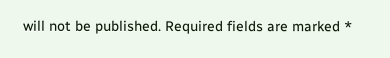will not be published. Required fields are marked *